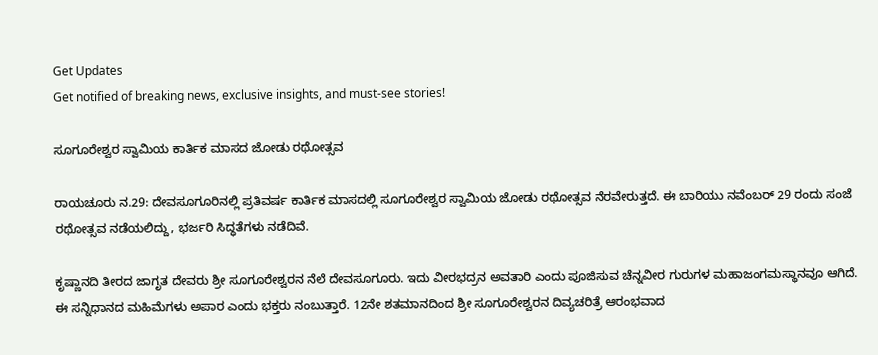Get Updates
Get notified of breaking news, exclusive insights, and must-see stories!

ಸೂಗೂರೇಶ್ವರ ಸ್ವಾಮಿಯ ಕಾರ್ತಿಕ ಮಾಸದ ಜೋಡು ರಥೋತ್ಸವ

ರಾಯಚೂರು ನ.29: ದೇವಸೂಗೂರಿನಲ್ಲಿ ಪ್ರತಿವರ್ಷ ಕಾರ್ತಿಕ ಮಾಸದಲ್ಲಿ ಸೂಗೂರೇಶ್ವರ ಸ್ವಾಮಿಯ ಜೋಡು ರಥೋತ್ಸವ ನೆರವೇರುತ್ತದೆ. ಈ ಬಾರಿಯು ನವೆಂಬರ್ 29 ರಂದು ಸಂಜೆ ರಥೋತ್ಸವ ನಡೆಯಲಿದ್ದು, ಭರ್ಜರಿ ಸಿದ್ಧತೆಗಳು ನಡೆದಿವೆ.

ಕೃಷ್ಣಾನದಿ ತೀರದ ಜಾಗೃತ ದೇವರು ಶ್ರೀ ಸೂಗೂರೇಶ್ವರನ ನೆಲೆ ದೇವಸೂಗೂರು. ಇದು ವೀರಭದ್ರನ ಅವತಾರಿ ಎಂದು ಪೂಜಿಸುವ ಚೆನ್ನವೀರ ಗುರುಗಳ ಮಹಾಜಂಗಮಸ್ಥಾನವೂ ಆಗಿದೆ. ಈ ಸನ್ನಿಧಾನದ ಮಹಿಮೆಗಳು ಅಪಾರ ಎಂದು ಭಕ್ತರು ನಂಬುತ್ತಾರೆ. 12ನೇ ಶತಮಾನದಿಂದ ಶ್ರೀ ಸೂಗೂರೇಶ್ವರನ ದಿವ್ಯಚರಿತ್ರೆ ಆರಂಭವಾದ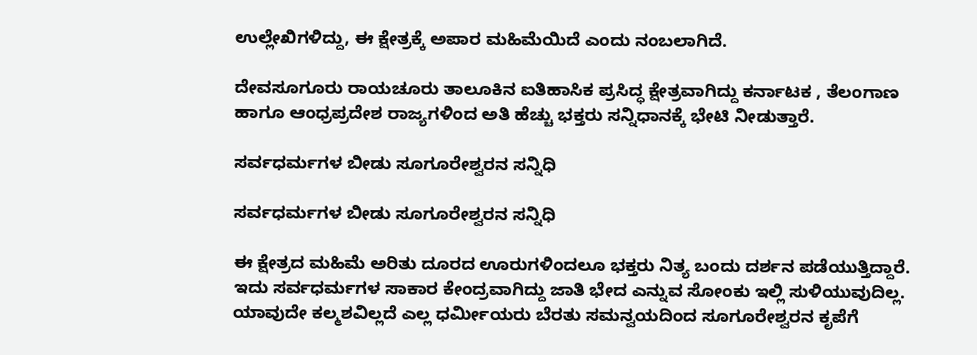ಉಲ್ಲೇಖಿಗಳಿದ್ದು, ಈ ಕ್ಷೇತ್ರಕ್ಕೆ ಅಪಾರ ಮಹಿಮೆಯಿದೆ ಎಂದು ನಂಬಲಾಗಿದೆ.

ದೇವಸೂಗೂರು ರಾಯಚೂರು ತಾಲೂಕಿನ ಐತಿಹಾಸಿಕ ಪ್ರಸಿದ್ಧ ಕ್ಷೇತ್ರವಾಗಿದ್ದು ಕರ್ನಾಟಕ , ತೆಲಂಗಾಣ ಹಾಗೂ ಆಂಧ್ರಪ್ರದೇಶ ರಾಜ್ಯಗಳಿಂದ ಅತಿ ಹೆಚ್ಚು ಭಕ್ತರು ಸನ್ನಿಧಾನಕ್ಕೆ ಭೇಟಿ ನೀಡುತ್ತಾರೆ.

ಸರ್ವಧರ್ಮಗಳ ಬೀಡು ಸೂಗೂರೇಶ್ವರನ ಸನ್ನಿಧಿ

ಸರ್ವಧರ್ಮಗಳ ಬೀಡು ಸೂಗೂರೇಶ್ವರನ ಸನ್ನಿಧಿ

ಈ ಕ್ಷೇತ್ರದ ಮಹಿಮೆ ಅರಿತು ದೂರದ ಊರುಗಳಿಂದಲೂ ಭಕ್ತರು ನಿತ್ಯ ಬಂದು ದರ್ಶನ ಪಡೆಯುತ್ತಿದ್ದಾರೆ. ಇದು ಸರ್ವಧರ್ಮಗಳ ಸಾಕಾರ ಕೇಂದ್ರವಾಗಿದ್ದು ಜಾತಿ ಭೇದ ಎನ್ನುವ ಸೋಂಕು ಇಲ್ಲಿ ಸುಳಿಯುವುದಿಲ್ಲ. ಯಾವುದೇ ಕಲ್ಮಶವಿಲ್ಲದೆ ಎಲ್ಲ ಧರ್ಮೀಯರು ಬೆರತು ಸಮನ್ವಯದಿಂದ ಸೂಗೂರೇಶ್ವರನ ಕೃಪೆಗೆ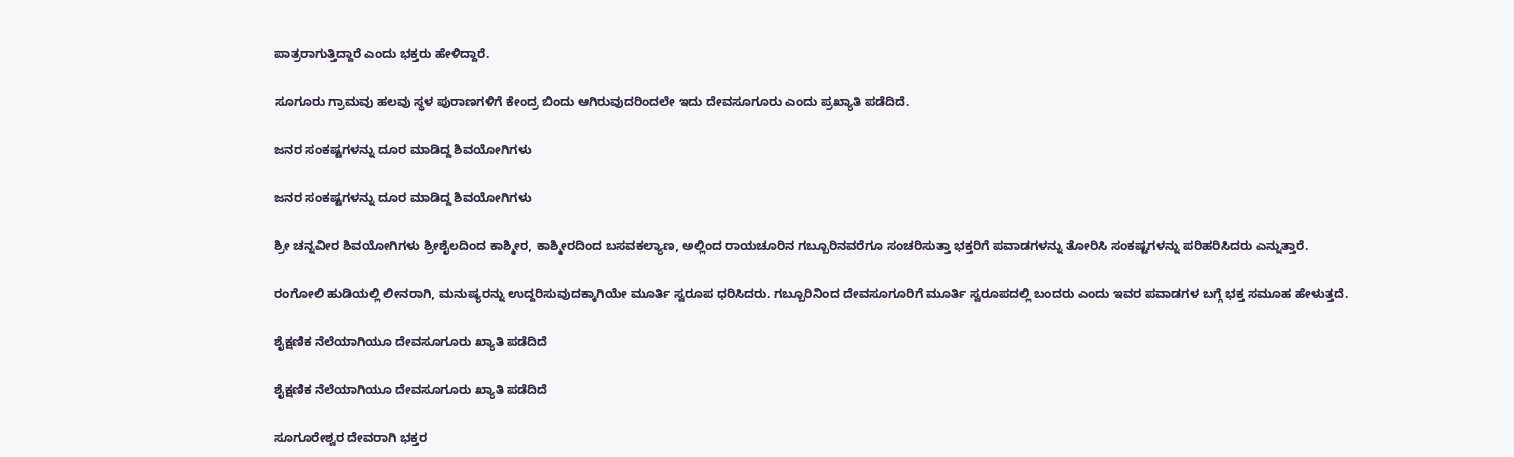ಪಾತ್ರರಾಗುತ್ತಿದ್ದಾರೆ ಎಂದು ಭಕ್ತರು ಹೇಳಿದ್ದಾರೆ.

ಸೂಗೂರು ಗ್ರಾಮವು ಹಲವು ಸ್ಥಳ ಪುರಾಣಗಳಿಗೆ ಕೇಂದ್ರ ಬಿಂದು ಆಗಿರುವುದರಿಂದಲೇ ಇದು ದೇವಸೂಗೂರು ಎಂದು ಪ್ರಖ್ಯಾತಿ ಪಡೆದಿದೆ.

ಜನರ ಸಂಕಷ್ಟಗಳನ್ನು ದೂರ ಮಾಡಿದ್ದ ಶಿವಯೋಗಿಗಳು

ಜನರ ಸಂಕಷ್ಟಗಳನ್ನು ದೂರ ಮಾಡಿದ್ದ ಶಿವಯೋಗಿಗಳು

ಶ್ರೀ ಚನ್ನವೀರ ಶಿವಯೋಗಿಗಳು ಶ್ರೀಶೈಲದಿಂದ ಕಾಶ್ಮೀರ, ಕಾಶ್ಮೀರದಿಂದ ಬಸವಕಲ್ಯಾಣ, ಅಲ್ಲಿಂದ ರಾಯಚೂರಿನ ಗಬ್ಬೂರಿನವರೆಗೂ ಸಂಚರಿಸುತ್ತಾ ಭಕ್ತರಿಗೆ ಪವಾಡಗಳನ್ನು ತೋರಿಸಿ ಸಂಕಷ್ಟಗಳನ್ನು ಪರಿಹರಿಸಿದರು ಎನ್ನುತ್ತಾರೆ.

ರಂಗೋಲಿ ಹುಡಿಯಲ್ಲಿ ಲೀನರಾಗಿ, ಮನುಷ್ಯರನ್ನು ಉದ್ದರಿಸುವುದಕ್ಕಾಗಿಯೇ ಮೂರ್ತಿ ಸ್ವರೂಪ ಧರಿಸಿದರು. ಗಬ್ಬೂರಿನಿಂದ ದೇವಸೂಗೂರಿಗೆ ಮೂರ್ತಿ ಸ್ವರೂಪದಲ್ಲಿ ಬಂದರು ಎಂದು ಇವರ ಪವಾಡಗಳ ಬಗ್ಗೆ ಭಕ್ತ ಸಮೂಹ ಹೇಳುತ್ತದೆ.

ಶೈಕ್ಷಣಿಕ ನೆಲೆಯಾಗಿಯೂ ದೇವಸೂಗೂರು ಖ್ಯಾತಿ ಪಡೆದಿದೆ

ಶೈಕ್ಷಣಿಕ ನೆಲೆಯಾಗಿಯೂ ದೇವಸೂಗೂರು ಖ್ಯಾತಿ ಪಡೆದಿದೆ

ಸೂಗೂರೇಶ್ವರ ದೇವರಾಗಿ ಭಕ್ತರ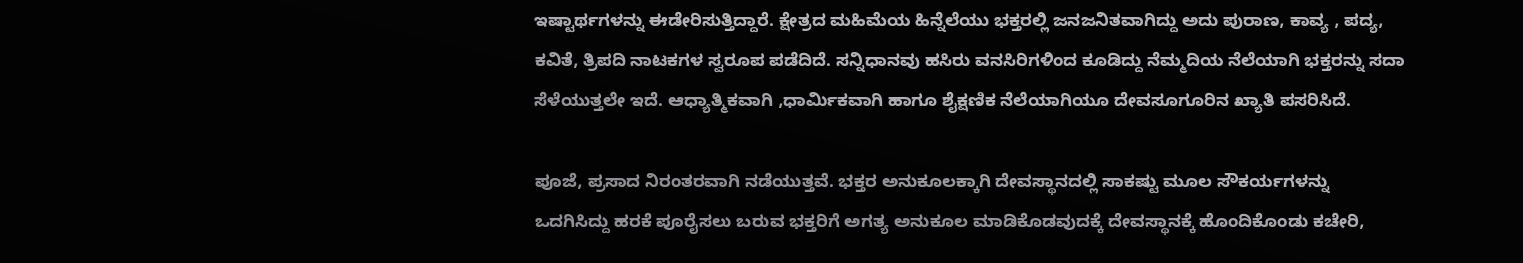ಇಷ್ಟಾರ್ಥಗಳನ್ನು ಈಡೇರಿಸುತ್ತಿದ್ದಾರೆ. ಕ್ಷೇತ್ರದ ಮಹಿಮೆಯ ಹಿನ್ನೆಲೆಯು ಭಕ್ತರಲ್ಲಿ ಜನಜನಿತವಾಗಿದ್ದು ಅದು ಪುರಾಣ, ಕಾವ್ಯ , ಪದ್ಯ, ಕವಿತೆ, ತ್ರಿಪದಿ ನಾಟಕಗಳ ಸ್ವರೂಪ ಪಡೆದಿದೆ. ಸನ್ನಿಧಾನವು ಹಸಿರು ವನಸಿರಿಗಳಿಂದ ಕೂಡಿದ್ದು ನೆಮ್ಮದಿಯ ನೆಲೆಯಾಗಿ ಭಕ್ತರನ್ನು ಸದಾ ಸೆಳೆಯುತ್ತಲೇ ಇದೆ. ಆಧ್ಯಾತ್ಮಿಕವಾಗಿ ,ಧಾರ್ಮಿಕವಾಗಿ ಹಾಗೂ ಶೈಕ್ಷಣಿಕ ನೆಲೆಯಾಗಿಯೂ ದೇವಸೂಗೂರಿನ ಖ್ಯಾತಿ ಪಸರಿಸಿದೆ.

ಪೂಜೆ, ಪ್ರಸಾದ ನಿರಂತರವಾಗಿ ನಡೆಯುತ್ತವೆ. ಭಕ್ತರ ಅನುಕೂಲಕ್ಕಾಗಿ ದೇವಸ್ಥಾನದಲ್ಲಿ ಸಾಕಷ್ಟು ಮೂಲ ಸೌಕರ್ಯಗಳನ್ನು ಒದಗಿಸಿದ್ದು ಹರಕೆ ಪೂರೈಸಲು ಬರುವ ಭಕ್ತರಿಗೆ ಅಗತ್ಯ ಅನುಕೂಲ ಮಾಡಿಕೊಡವುದಕ್ಕೆ ದೇವಸ್ಥಾನಕ್ಕೆ ಹೊಂದಿಕೊಂಡು ಕಚೇರಿ,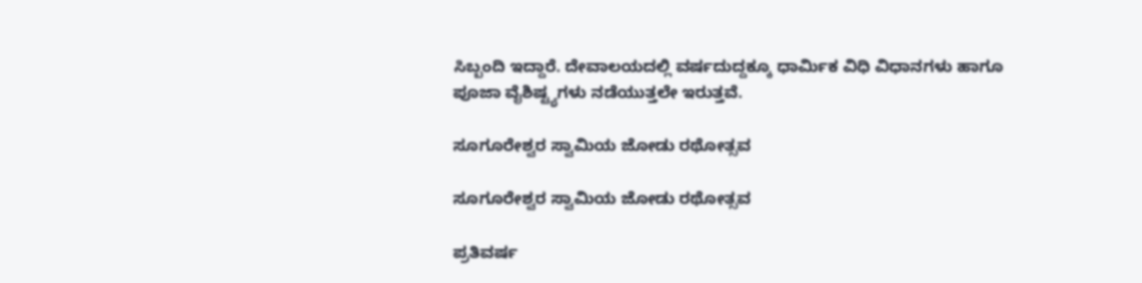ಸಿಬ್ಬಂದಿ ಇದ್ದಾರೆ. ದೇವಾಲಯದಲ್ಲಿ ವರ್ಷದುದ್ದಕ್ಕೂ ಧಾರ್ಮಿಕ ವಿಧಿ ವಿಧಾನಗಳು ಹಾಗೂ ಪೂಜಾ ವೈಶಿಷ್ಟ್ಯಗಳು ನಡೆಯುತ್ತಲೇ ಇರುತ್ತವೆ.

ಸೂಗೂರೇಶ್ವರ ಸ್ವಾಮಿಯ ಜೋಡು ರಥೋತ್ಸವ

ಸೂಗೂರೇಶ್ವರ ಸ್ವಾಮಿಯ ಜೋಡು ರಥೋತ್ಸವ

ಪ್ರತಿವರ್ಷ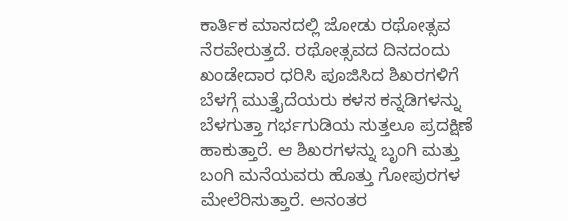ಕಾರ್ತಿಕ ಮಾಸದಲ್ಲಿ ಜೋಡು ರಥೋತ್ಸವ ನೆರವೇರುತ್ತದೆ. ರಥೋತ್ಸವದ ದಿನದಂದು ಖಂಡೇದಾರ ಧರಿಸಿ ಪೂಜಿಸಿದ ಶಿಖರಗಳಿಗೆ ಬೆಳಗ್ಗೆ ಮುತ್ತೈದೆಯರು ಕಳಸ ಕನ್ನಡಿಗಳನ್ನು ಬೆಳಗುತ್ತಾ ಗರ್ಭಗುಡಿಯ ಸುತ್ತಲೂ ಪ್ರದಕ್ಷಿಣೆ ಹಾಕುತ್ತಾರೆ. ಆ ಶಿಖರಗಳನ್ನು ಬೃಂಗಿ ಮತ್ತು ಬಂಗಿ ಮನೆಯವರು ಹೊತ್ತು ಗೋಪುರಗಳ ಮೇಲೆರಿಸುತ್ತಾರೆ. ಅನಂತರ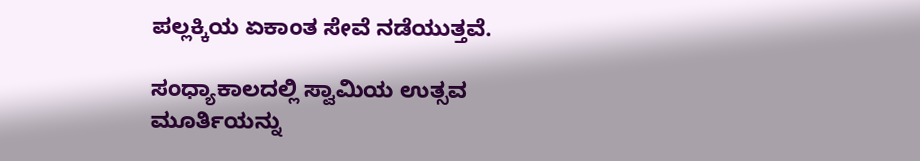ಪಲ್ಲಕ್ಕಿಯ ಏಕಾಂತ ಸೇವೆ ನಡೆಯುತ್ತವೆ.

ಸಂಧ್ಯಾಕಾಲದಲ್ಲಿ ಸ್ವಾಮಿಯ ಉತ್ಸವ ಮೂರ್ತಿಯನ್ನು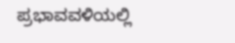ಪ್ರಭಾವವಳಿಯಲ್ಲಿ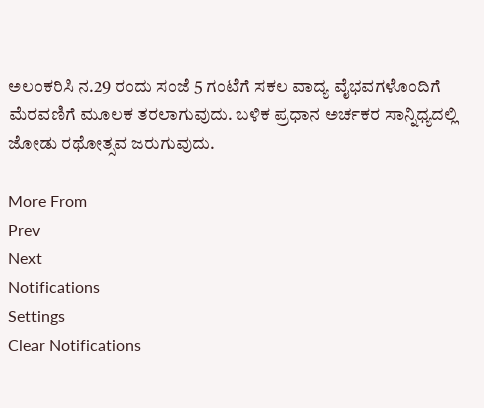ಅಲಂಕರಿಸಿ ನ.29 ರಂದು ಸಂಜೆ 5 ಗಂಟೆಗೆ ಸಕಲ ವಾದ್ಯ ವೈಭವಗಳೊಂದಿಗೆ ಮೆರವಣಿಗೆ ಮೂಲಕ ತರಲಾಗುವುದು. ಬಳಿಕ ಪ್ರಧಾನ ಅರ್ಚಕರ ಸಾನ್ನಿಧ್ಯದಲ್ಲಿ ಜೋಡು ರಥೋತ್ಸವ ಜರುಗುವುದು.

More From
Prev
Next
Notifications
Settings
Clear Notifications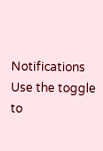Notifications
Use the toggle to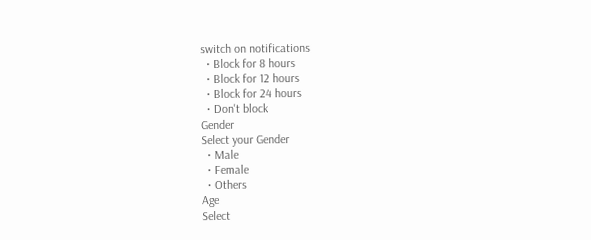switch on notifications
  • Block for 8 hours
  • Block for 12 hours
  • Block for 24 hours
  • Don't block
Gender
Select your Gender
  • Male
  • Female
  • Others
Age
Select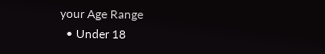your Age Range
  • Under 18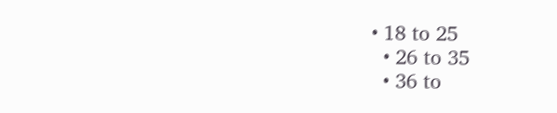• 18 to 25
  • 26 to 35
  • 36 to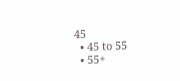45
  • 45 to 55
  • 55+